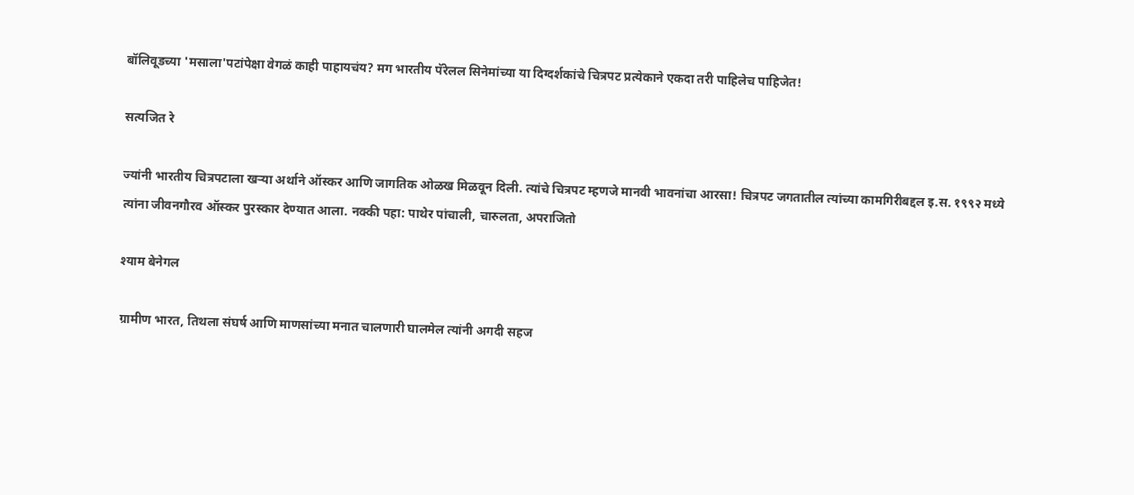बॉलिवूडच्या 'मसाला'पटांपेक्षा वेगळं काही पाहायचंय? मग भारतीय पॅरेलल सिनेमांच्या या दिग्दर्शकांचे चित्रपट प्रत्येकाने एकदा तरी पाहिलेच पाहिजेत!

सत्यजित रे

ज्यांनी भारतीय चित्रपटाला खऱ्या अर्थाने ऑस्कर आणि जागतिक ओळख मिळवून दिली. त्यांचे चित्रपट म्हणजे मानवी भावनांचा आरसा! चित्रपट जगतातील त्यांच्या कामगिरीबद्दल इ.स. १९९२ मध्ये त्यांना जीवनगौरव ऑस्कर पुरस्कार देण्यात आला. नक्की पहा: पाथेर पांचाली, चारुलता, अपराजितो

श्याम बेनेगल

ग्रामीण भारत, तिथला संघर्ष आणि माणसांच्या मनात चालणारी घालमेल त्यांनी अगदी सहज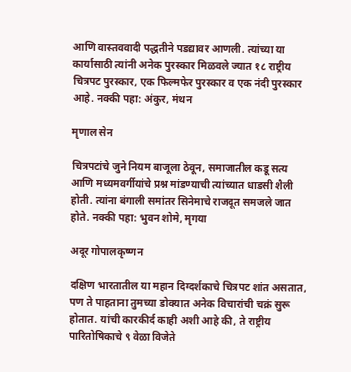आणि वास्तववादी पद्धतीने पडद्यावर आणली. त्यांच्या या कार्यासाठी त्यांनी अनेक पुरस्कार मिळवले ज्यात १८ राष्ट्रीय चित्रपट पुरस्कार, एक फिल्मफेर पुरस्कार व एक नंदी पुरस्कार आहे. नक्की पहा: अंकुर, मंथन

मृणाल सेन

चित्रपटांचे जुने नियम बाजूला ठेवून, समाजातील कडू सत्य आणि मध्यमवर्गीयांचे प्रश्न मांडण्याची त्यांच्यात धाडसी शैली होती. त्यांना बंगाली समांतर सिनेमाचे राजदूत समजले जात होते. नक्की पहा: भुवन शोमे, मृगया

अदूर गोपालकृष्णन

दक्षिण भारतातील या महान दिग्दर्शकाचे चित्रपट शांत असतात, पण ते पाहताना तुमच्या डोक्यात अनेक विचारांची चक्रं सुरू होतात. यांची कारकीर्द काही अशी आहे की, ते राष्ट्रीय पारितोषिकाचे ९ वेळा विजेते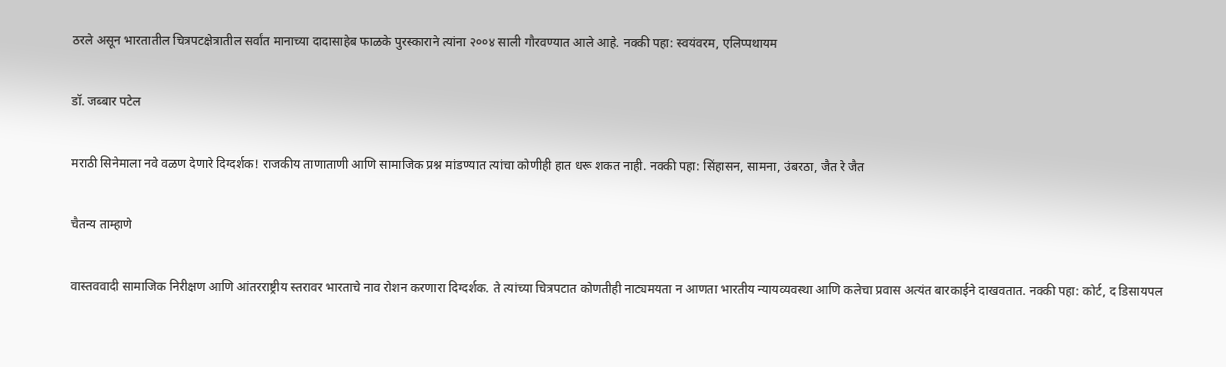ठरले असून भारतातील चित्रपटक्षेत्रातील सर्वांत मानाच्या दादासाहेब फाळके पुरस्काराने त्यांना २००४ साली गौरवण्यात आले आहे. नक्की पहा: स्वयंवरम, एलिप्पथायम

डॉ. जब्बार पटेल

मराठी सिनेमाला नवे वळण देणारे दिग्दर्शक! राजकीय ताणाताणी आणि सामाजिक प्रश्न मांडण्यात त्यांचा कोणीही हात धरू शकत नाही. नक्की पहा: सिंहासन, सामना, उंबरठा, जैत रे जैत

चैतन्य ताम्हाणे

वास्तववादी सामाजिक निरीक्षण आणि आंतरराष्ट्रीय स्तरावर भारताचे नाव रोशन करणारा दिग्दर्शक. ते त्यांच्या चित्रपटात कोणतीही नाट्यमयता न आणता भारतीय न्यायव्यवस्था आणि कलेचा प्रवास अत्यंत बारकाईने दाखवतात. नक्की पहा: कोर्ट, द डिसायपल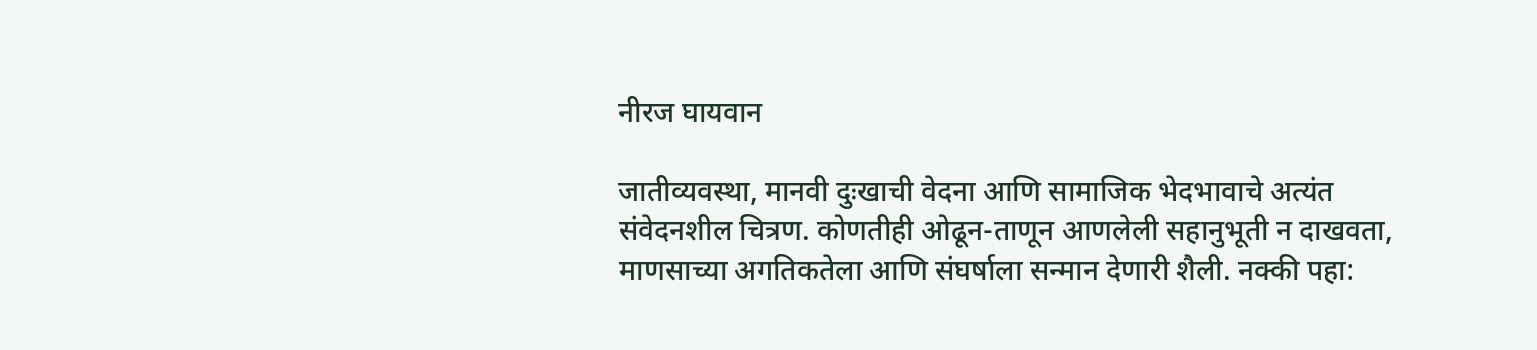नीरज घायवान

जातीव्यवस्था, मानवी दुःखाची वेदना आणि सामाजिक भेदभावाचे अत्यंत संवेदनशील चित्रण. कोणतीही ओढून-ताणून आणलेली सहानुभूती न दाखवता, माणसाच्या अगतिकतेला आणि संघर्षाला सन्मान देणारी शैली. नक्की पहा: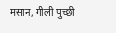मसान, गीली पुच्छी